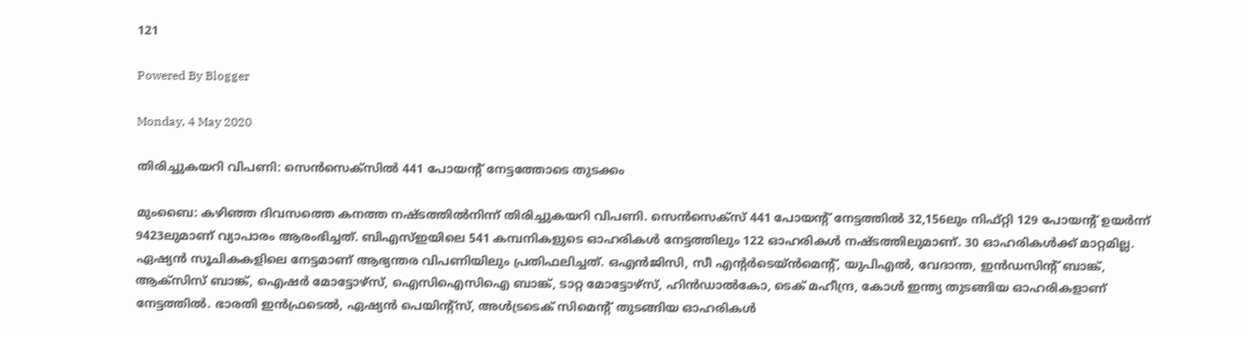121

Powered By Blogger

Monday, 4 May 2020

തിരിച്ചുകയറി വിപണി: സെന്‍സെക്‌സില്‍ 441 പോയന്റ് നേട്ടത്തോടെ തുടക്കം

മുംബൈ: കഴിഞ്ഞ ദിവസത്തെ കനത്ത നഷ്ടത്തിൽനിന്ന് തിരിച്ചുകയറി വിപണി. സെൻസെക്സ് 441 പോയന്റ് നേട്ടത്തിൽ 32,156ലും നിഫ്റ്റി 129 പോയന്റ് ഉയർന്ന് 9423ലുമാണ് വ്യാപാരം ആരംഭിച്ചത്. ബിഎസ്ഇയിലെ 541 കമ്പനികളുടെ ഓഹരികൾ നേട്ടത്തിലും 122 ഓഹരികൾ നഷ്ടത്തിലുമാണ്. 30 ഓഹരികൾക്ക് മാറ്റമില്ല. ഏഷ്യൻ സൂചികകളിലെ നേട്ടമാണ് ആഭ്യന്തര വിപണിയിലും പ്രതിഫലിച്ചത്. ഒഎൻജിസി, സീ എന്റർടെയ്ൻമെന്റ്, യുപിഎൽ, വേദാന്ത, ഇൻഡസിന്റ് ബാങ്ക്, ആക്സിസ് ബാങ്ക്, ഐഷർ മോട്ടോഴ്സ്, ഐസിഐസിഐ ബാങ്ക്, ടാറ്റ മോട്ടോഴ്സ്, ഹിൻഡാൽകോ, ടെക് മഹീന്ദ്ര, കോൾ ഇന്ത്യ തുടങ്ങിയ ഓഹരികളാണ് നേട്ടത്തിൽ. ഭാരതി ഇൻഫ്രടെൽ, ഏഷ്യൻ പെയിന്റ്സ്, അൾട്രടെക് സിമെന്റ് തുടങ്ങിയ ഓഹരികൾ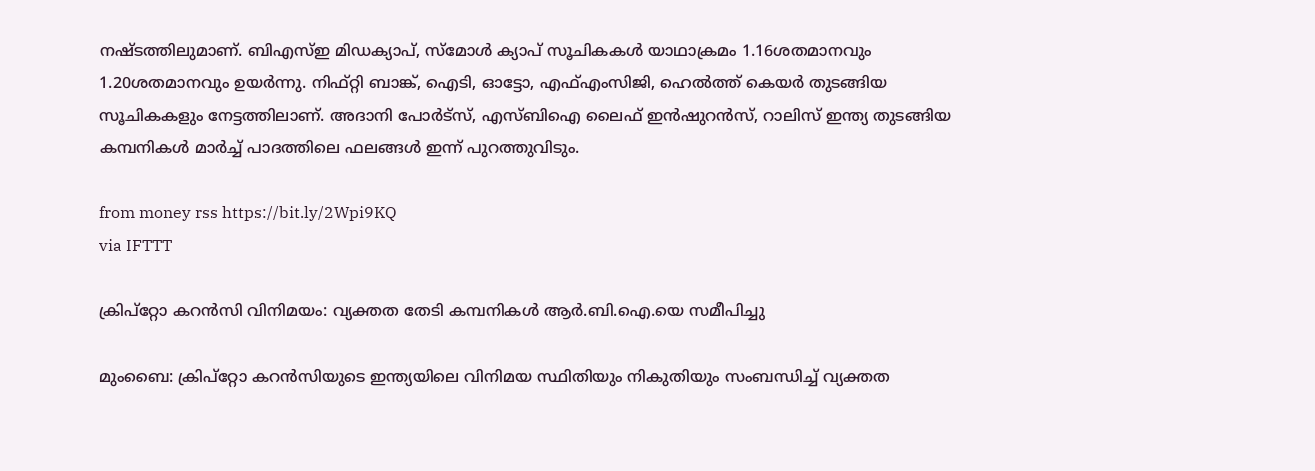നഷ്ടത്തിലുമാണ്. ബിഎസ്ഇ മിഡക്യാപ്, സ്മോൾ ക്യാപ് സൂചികകൾ യാഥാക്രമം 1.16ശതമാനവും 1.20ശതമാനവും ഉയർന്നു. നിഫ്റ്റി ബാങ്ക്, ഐടി, ഓട്ടോ, എഫ്എംസിജി, ഹെൽത്ത് കെയർ തുടങ്ങിയ സൂചികകളും നേട്ടത്തിലാണ്. അദാനി പോർട്സ്, എസ്ബിഐ ലൈഫ് ഇൻഷുറൻസ്, റാലിസ് ഇന്ത്യ തുടങ്ങിയ കമ്പനികൾ മാർച്ച് പാദത്തിലെ ഫലങ്ങൾ ഇന്ന് പുറത്തുവിടും.

from money rss https://bit.ly/2Wpi9KQ
via IFTTT

ക്രിപ്റ്റോ കറൻസി വിനിമയം: വ്യക്തത തേടി കമ്പനികള്‍ ആർ.ബി.ഐ.യെ സമീപിച്ചു

മുംബൈ: ക്രിപ്റ്റോ കറൻസിയുടെ ഇന്ത്യയിലെ വിനിമയ സ്ഥിതിയും നികുതിയും സംബന്ധിച്ച് വ്യക്തത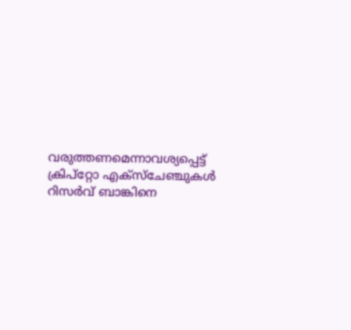വരുത്തണമെന്നാവശ്യപ്പെട്ട് ക്രിപ്റ്റോ എക്സ്ചേഞ്ചുകൾ റിസർവ് ബാങ്കിനെ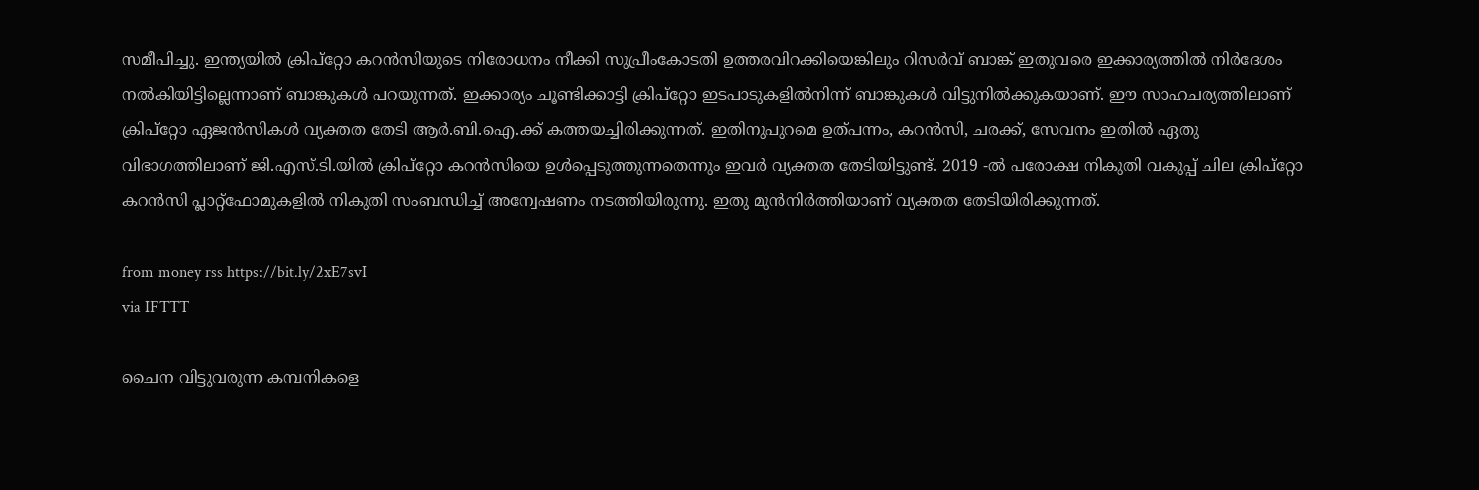സമീപിച്ചു. ഇന്ത്യയിൽ ക്രിപ്റ്റോ കറൻസിയുടെ നിരോധനം നീക്കി സുപ്രീംകോടതി ഉത്തരവിറക്കിയെങ്കിലും റിസർവ് ബാങ്ക് ഇതുവരെ ഇക്കാര്യത്തിൽ നിർദേശം നൽകിയിട്ടില്ലെന്നാണ് ബാങ്കുകൾ പറയുന്നത്. ഇക്കാര്യം ചൂണ്ടിക്കാട്ടി ക്രിപ്റ്റോ ഇടപാടുകളിൽനിന്ന് ബാങ്കുകൾ വിട്ടുനിൽക്കുകയാണ്. ഈ സാഹചര്യത്തിലാണ് ക്രിപ്റ്റോ ഏജൻസികൾ വ്യക്തത തേടി ആർ.ബി.ഐ.ക്ക് കത്തയച്ചിരിക്കുന്നത്. ഇതിനുപുറമെ ഉത്പന്നം, കറൻസി, ചരക്ക്, സേവനം ഇതിൽ ഏതു വിഭാഗത്തിലാണ് ജി.എസ്.ടി.യിൽ ക്രിപ്റ്റോ കറൻസിയെ ഉൾപ്പെടുത്തുന്നതെന്നും ഇവർ വ്യക്തത തേടിയിട്ടുണ്ട്. 2019 -ൽ പരോക്ഷ നികുതി വകുപ്പ് ചില ക്രിപ്റ്റോ കറൻസി പ്ലാറ്റ്ഫോമുകളിൽ നികുതി സംബന്ധിച്ച് അന്വേഷണം നടത്തിയിരുന്നു. ഇതു മുൻനിർത്തിയാണ് വ്യക്തത തേടിയിരിക്കുന്നത്.

from money rss https://bit.ly/2xE7svI
via IFTTT

ചൈന വിട്ടുവരുന്ന കമ്പനികളെ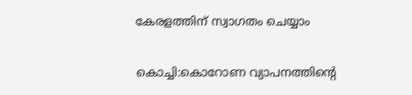കേരളത്തിന് സ്വാഗതം ചെയ്യാം

കൊച്ചി:കൊറോണ വ്യാപനത്തിന്റെ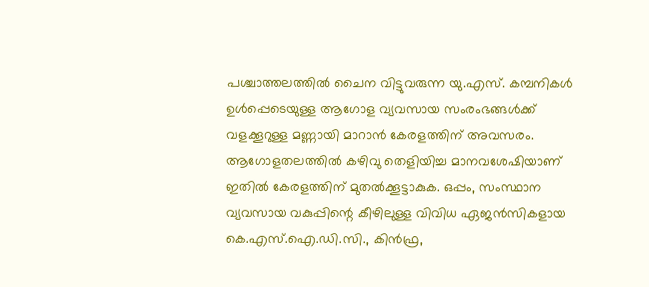പശ്ചാത്തലത്തിൽ ചൈന വിട്ടുവരുന്ന യു.എസ്. കമ്പനികൾ ഉൾപ്പെടെയുള്ള ആഗോള വ്യവസായ സംരംഭങ്ങൾക്ക് വളക്കൂറുള്ള മണ്ണായി മാറാൻ കേരളത്തിന് അവസരം. ആഗോളതലത്തിൽ കഴിവു തെളിയിച്ച മാനവശേഷിയാണ് ഇതിൽ കേരളത്തിന് മുതൽക്കൂട്ടാകുക. ഒപ്പം, സംസ്ഥാന വ്യവസായ വകുപ്പിന്റെ കീഴിലുള്ള വിവിധ ഏജൻസികളായ കെ.എസ്.ഐ.ഡി.സി., കിൻഫ്ര,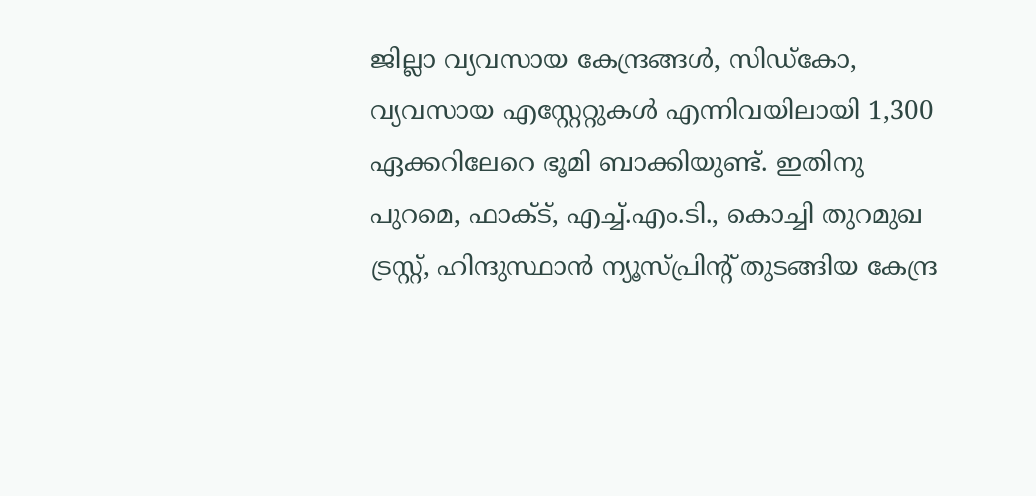ജില്ലാ വ്യവസായ കേന്ദ്രങ്ങൾ, സിഡ്കോ, വ്യവസായ എസ്റ്റേറ്റുകൾ എന്നിവയിലായി 1,300 ഏക്കറിലേറെ ഭൂമി ബാക്കിയുണ്ട്. ഇതിനു പുറമെ, ഫാക്ട്, എച്ച്.എം.ടി., കൊച്ചി തുറമുഖ ട്രസ്റ്റ്, ഹിന്ദുസ്ഥാൻ ന്യൂസ്പ്രിന്റ് തുടങ്ങിയ കേന്ദ്ര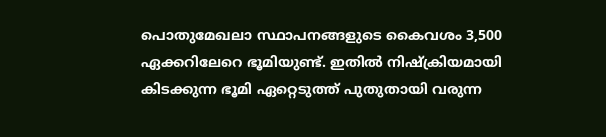പൊതുമേഖലാ സ്ഥാപനങ്ങളുടെ കൈവശം 3,500 ഏക്കറിലേറെ ഭൂമിയുണ്ട്. ഇതിൽ നിഷ്ക്രിയമായി കിടക്കുന്ന ഭൂമി ഏറ്റെടുത്ത് പുതുതായി വരുന്ന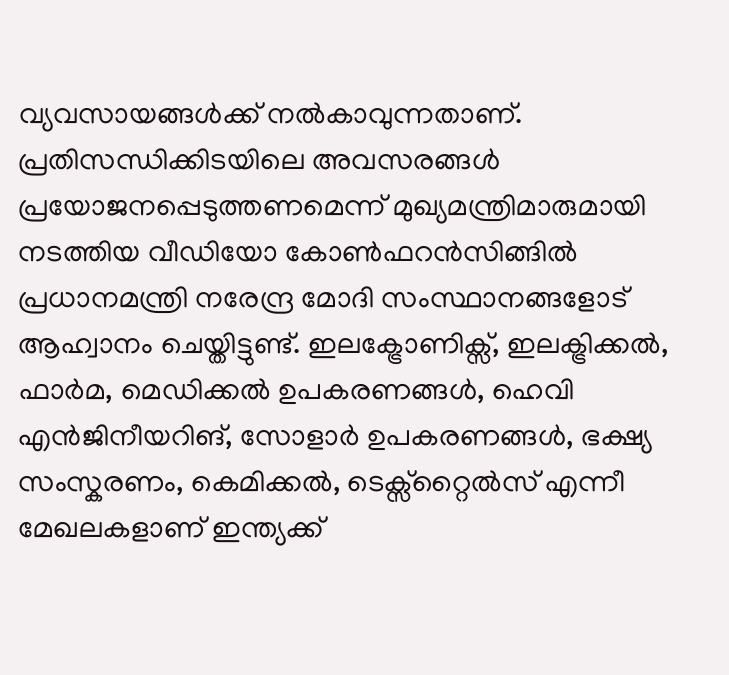വ്യവസായങ്ങൾക്ക് നൽകാവുന്നതാണ്. പ്രതിസന്ധിക്കിടയിലെ അവസരങ്ങൾ പ്രയോജനപ്പെടുത്തണമെന്ന് മുഖ്യമന്ത്രിമാരുമായി നടത്തിയ വീഡിയോ കോൺഫറൻസിങ്ങിൽ പ്രധാനമന്ത്രി നരേന്ദ്ര മോദി സംസ്ഥാനങ്ങളോട് ആഹ്വാനം ചെയ്തിട്ടുണ്ട്. ഇലക്ട്രോണിക്സ്, ഇലക്ട്രിക്കൽ, ഫാർമ, മെഡിക്കൽ ഉപകരണങ്ങൾ, ഹെവി എൻജിനീയറിങ്, സോളാർ ഉപകരണങ്ങൾ, ഭക്ഷ്യ സംസ്കരണം, കെമിക്കൽ, ടെക്സ്റ്റൈൽസ് എന്നീ മേഖലകളാണ് ഇന്ത്യക്ക്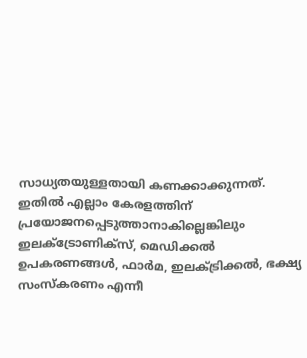സാധ്യതയുള്ളതായി കണക്കാക്കുന്നത്. ഇതിൽ എല്ലാം കേരളത്തിന് പ്രയോജനപ്പെടുത്താനാകില്ലെങ്കിലും ഇലക്ട്രോണിക്സ്, മെഡിക്കൽ ഉപകരണങ്ങൾ, ഫാർമ, ഇലക്ട്രിക്കൽ, ഭക്ഷ്യ സംസ്കരണം എന്നീ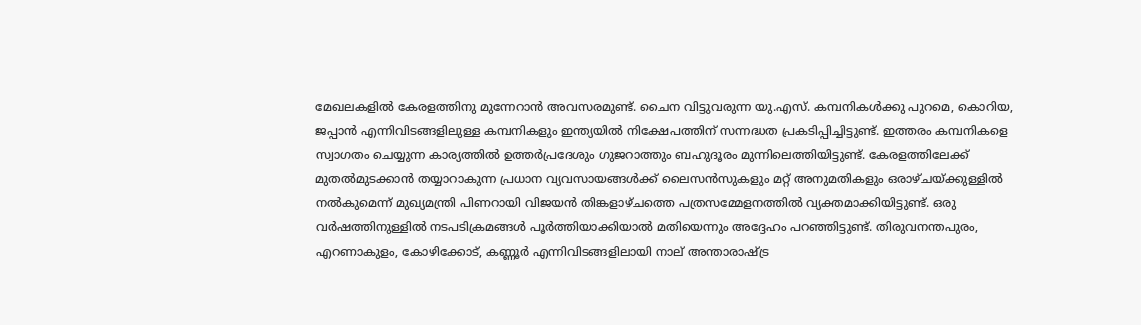മേഖലകളിൽ കേരളത്തിനു മുന്നേറാൻ അവസരമുണ്ട്. ചൈന വിട്ടുവരുന്ന യു.എസ്. കമ്പനികൾക്കു പുറമെ, കൊറിയ, ജപ്പാൻ എന്നിവിടങ്ങളിലുള്ള കമ്പനികളും ഇന്ത്യയിൽ നിക്ഷേപത്തിന് സന്നദ്ധത പ്രകടിപ്പിച്ചിട്ടുണ്ട്. ഇത്തരം കമ്പനികളെ സ്വാഗതം ചെയ്യുന്ന കാര്യത്തിൽ ഉത്തർപ്രദേശും ഗുജറാത്തും ബഹുദൂരം മുന്നിലെത്തിയിട്ടുണ്ട്. കേരളത്തിലേക്ക് മുതൽമുടക്കാൻ തയ്യാറാകുന്ന പ്രധാന വ്യവസായങ്ങൾക്ക് ലൈസൻസുകളും മറ്റ് അനുമതികളും ഒരാഴ്ചയ്ക്കുള്ളിൽ നൽകുമെന്ന് മുഖ്യമന്ത്രി പിണറായി വിജയൻ തിങ്കളാഴ്ചത്തെ പത്രസമ്മേളനത്തിൽ വ്യക്തമാക്കിയിട്ടുണ്ട്. ഒരു വർഷത്തിനുള്ളിൽ നടപടിക്രമങ്ങൾ പൂർത്തിയാക്കിയാൽ മതിയെന്നും അദ്ദേഹം പറഞ്ഞിട്ടുണ്ട്. തിരുവനന്തപുരം, എറണാകുളം, കോഴിക്കോട്, കണ്ണൂർ എന്നിവിടങ്ങളിലായി നാല് അന്താരാഷ്ട്ര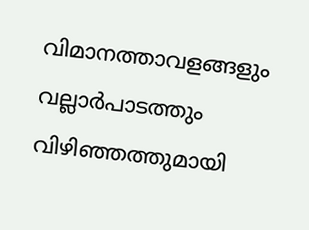വിമാനത്താവളങ്ങളും വല്ലാർപാടത്തും വിഴിഞ്ഞത്തുമായി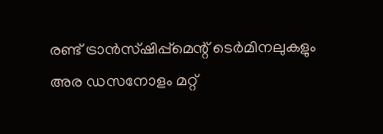രണ്ട് ട്രാൻസ്ഷിപ്പ്മെന്റ് ടെർമിനലുകളും അര ഡസനോളം മറ്റ്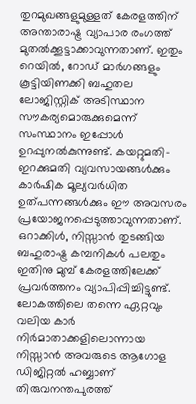തുറമുഖങ്ങളുമുള്ളത് കേരളത്തിന് അന്താരാഷ്ട്ര വ്യാപാര രംഗത്ത് മുതൽക്കൂട്ടാക്കാവുന്നതാണ്. ഇതും റെയിൽ, റോഡ് മാർഗങ്ങളും കൂട്ടിയിണക്കി ബഹുതല ലോജിസ്റ്റിക് അടിസ്ഥാന സൗകര്യമൊരുക്കുമെന്ന് സംസ്ഥാനം ഇപ്പോൾ ഉറപ്പുനൽകുന്നുണ്ട്. കയറ്റുമതി-ഇറക്കുമതി വ്യവസായങ്ങൾക്കും കാർഷിക മൂല്യവർധിത ഉത്പന്നങ്ങൾക്കും ഈ അവസരം പ്രയോജനപ്പെടുത്താവുന്നതാണ്. ഒറാക്കിൾ, നിസ്സാൻ തുടങ്ങിയ ബഹുരാഷ്ട്ര കമ്പനികൾ പലതും ഇതിനു മുമ്പ് കേരളത്തിലേക്ക് പ്രവർത്തനം വ്യാപിപ്പിച്ചിട്ടുണ്ട്. ലോകത്തിലെ തന്നെ ഏറ്റവും വലിയ കാർ നിർമാതാക്കളിലൊന്നായ നിസ്സാൻ അവരുടെ ആഗോള ഡിജിറ്റൽ ഹബ്ബാണ് തിരുവനന്തപുരത്ത്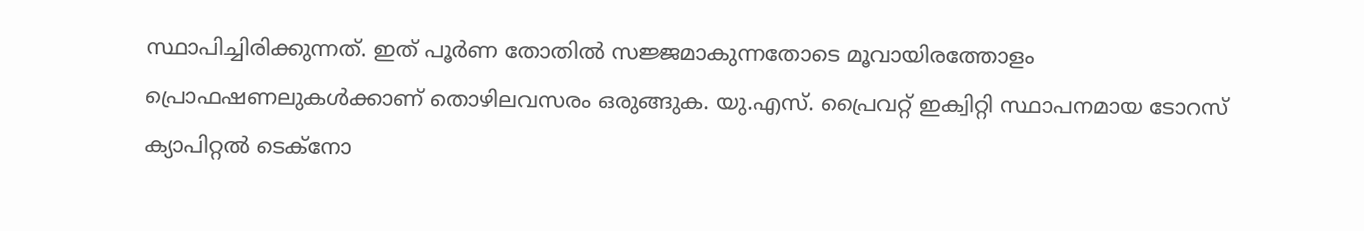സ്ഥാപിച്ചിരിക്കുന്നത്. ഇത് പൂർണ തോതിൽ സജ്ജമാകുന്നതോടെ മൂവായിരത്തോളം പ്രൊഫഷണലുകൾക്കാണ് തൊഴിലവസരം ഒരുങ്ങുക. യു.എസ്. പ്രൈവറ്റ് ഇക്വിറ്റി സ്ഥാപനമായ ടോറസ് ക്യാപിറ്റൽ ടെക്നോ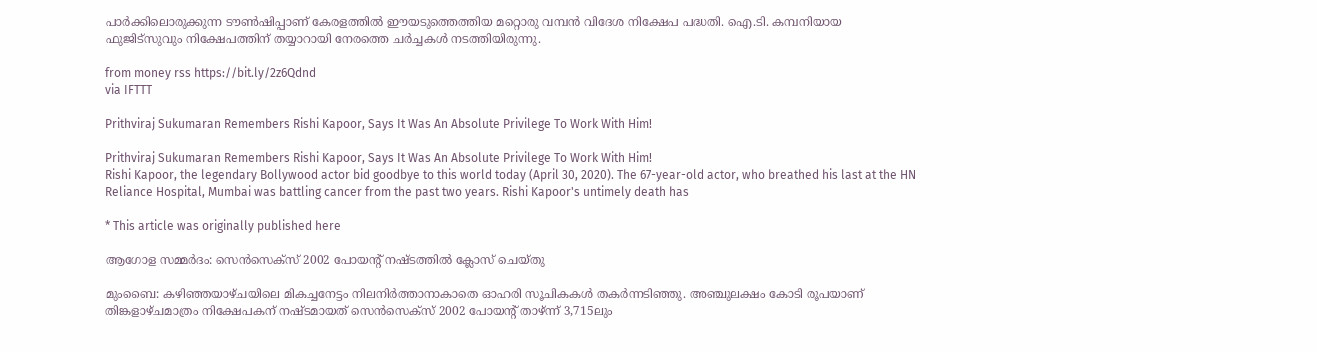പാർക്കിലൊരുക്കുന്ന ടൗൺഷിപ്പാണ് കേരളത്തിൽ ഈയടുത്തെത്തിയ മറ്റൊരു വമ്പൻ വിദേശ നിക്ഷേപ പദ്ധതി. ഐ.ടി. കമ്പനിയായ ഫുജിട്സുവും നിക്ഷേപത്തിന് തയ്യാറായി നേരത്തെ ചർച്ചകൾ നടത്തിയിരുന്നു.

from money rss https://bit.ly/2z6Qdnd
via IFTTT

Prithviraj Sukumaran Remembers Rishi Kapoor, Says It Was An Absolute Privilege To Work With Him!

Prithviraj Sukumaran Remembers Rishi Kapoor, Says It Was An Absolute Privilege To Work With Him!
Rishi Kapoor, the legendary Bollywood actor bid goodbye to this world today (April 30, 2020). The 67-year-old actor, who breathed his last at the HN Reliance Hospital, Mumbai was battling cancer from the past two years. Rishi Kapoor's untimely death has

* This article was originally published here

ആഗോള സമ്മര്‍ദം: സെന്‍സെക്‌സ് 2002 പോയന്റ് നഷ്ടത്തില്‍ ക്ലോസ് ചെയ്തു

മുംബൈ: കഴിഞ്ഞയാഴ്ചയിലെ മികച്ചനേട്ടം നിലനിർത്താനാകാതെ ഓഹരി സൂചികകൾ തകർന്നടിഞ്ഞു. അഞ്ചുലക്ഷം കോടി രൂപയാണ് തിങ്കളാഴ്ചമാത്രം നിക്ഷേപകന് നഷ്ടമായത് സെൻസെക്സ് 2002 പോയന്റ് താഴ്ന്ന് 3,715ലും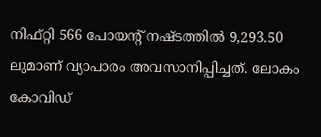നിഫ്റ്റി 566 പോയന്റ് നഷ്ടത്തിൽ 9,293.50 ലുമാണ് വ്യാപാരം അവസാനിപ്പിച്ചത്. ലോകം കോവിഡ്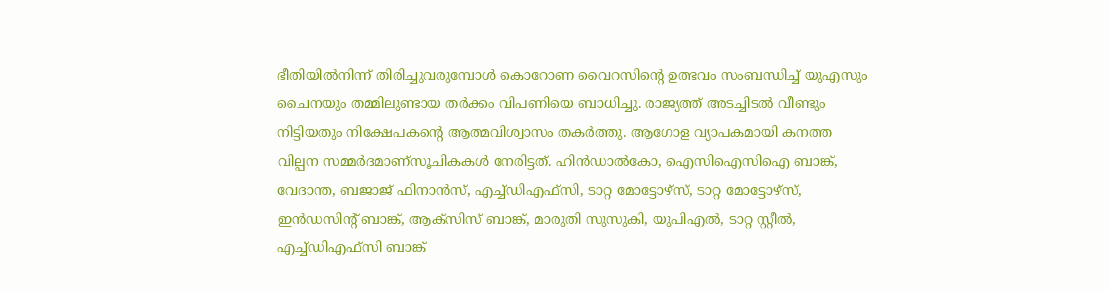ഭീതിയിൽനിന്ന് തിരിച്ചുവരുമ്പോൾ കൊറോണ വൈറസിന്റെ ഉത്ഭവം സംബന്ധിച്ച് യുഎസും ചൈനയും തമ്മിലുണ്ടായ തർക്കം വിപണിയെ ബാധിച്ചു. രാജ്യത്ത് അടച്ചിടൽ വീണ്ടും നിട്ടിയതും നിക്ഷേപകന്റെ ആത്മവിശ്വാസം തകർത്തു. ആഗോള വ്യാപകമായി കനത്ത വില്പന സമ്മർദമാണ്സൂചികകൾ നേരിട്ടത്. ഹിൻഡാൽകോ, ഐസിഐസിഐ ബാങ്ക്, വേദാന്ത, ബജാജ് ഫിനാൻസ്, എച്ച്ഡിഎഫ്സി, ടാറ്റ മോട്ടോഴ്സ്, ടാറ്റ മോട്ടോഴ്സ്, ഇൻഡസിന്റ് ബാങ്ക്, ആക്സിസ് ബാങ്ക്, മാരുതി സുസുകി, യുപിഎൽ, ടാറ്റ സ്റ്റീൽ, എച്ച്ഡിഎഫ്സി ബാങ്ക്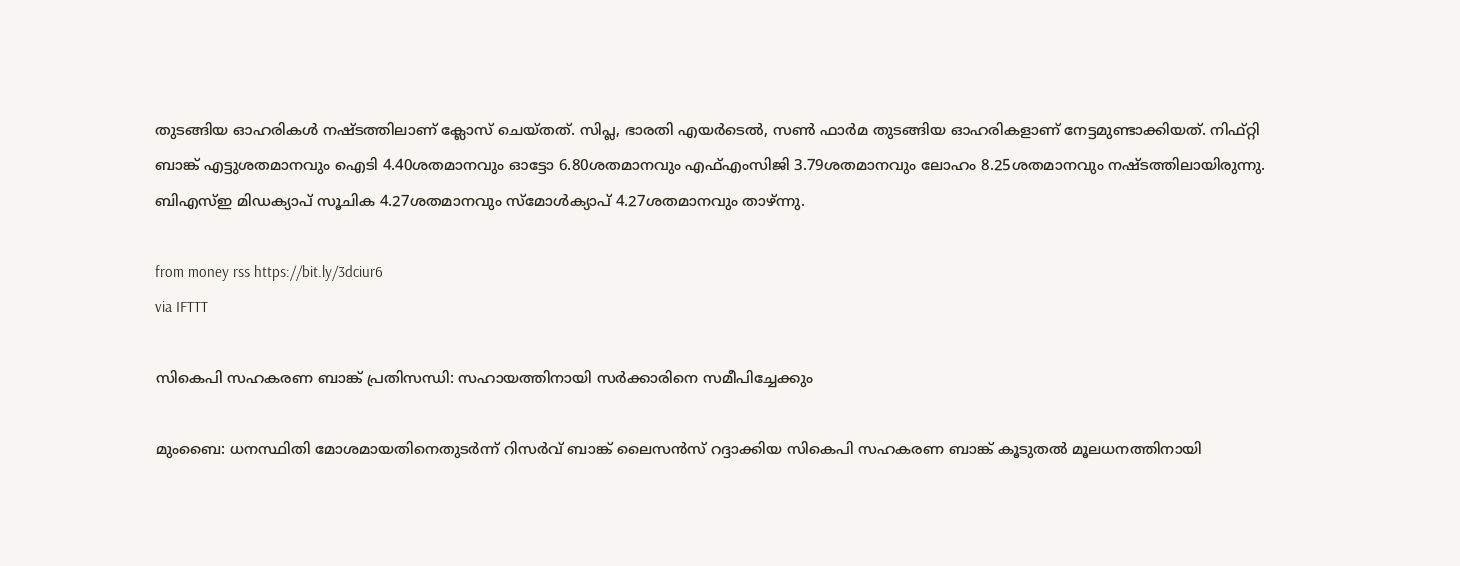തുടങ്ങിയ ഓഹരികൾ നഷ്ടത്തിലാണ് ക്ലോസ് ചെയ്തത്. സിപ്ല, ഭാരതി എയർടെൽ, സൺ ഫാർമ തുടങ്ങിയ ഓഹരികളാണ് നേട്ടമുണ്ടാക്കിയത്. നിഫ്റ്റി ബാങ്ക് എട്ടുശതമാനവും ഐടി 4.40ശതമാനവും ഓട്ടോ 6.80ശതമാനവും എഫ്എംസിജി 3.79ശതമാനവും ലോഹം 8.25ശതമാനവും നഷ്ടത്തിലായിരുന്നു. ബിഎസ്ഇ മിഡക്യാപ് സൂചിക 4.27ശതമാനവും സ്മോൾക്യാപ് 4.27ശതമാനവും താഴ്ന്നു.

from money rss https://bit.ly/3dciur6
via IFTTT

സികെപി സഹകരണ ബാങ്ക് പ്രതിസന്ധി: സഹായത്തിനായി സര്‍ക്കാരിനെ സമീപിച്ചേക്കും

മുംബൈ: ധനസ്ഥിതി മോശമായതിനെതുടർന്ന് റിസർവ് ബാങ്ക് ലൈസൻസ് റദ്ദാക്കിയ സികെപി സഹകരണ ബാങ്ക് കൂടുതൽ മൂലധനത്തിനായി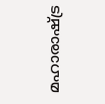മഹാരാഷ്ട്ര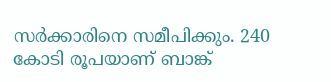സർക്കാരിനെ സമീപിക്കും. 240 കോടി രൂപയാണ് ബാങ്ക്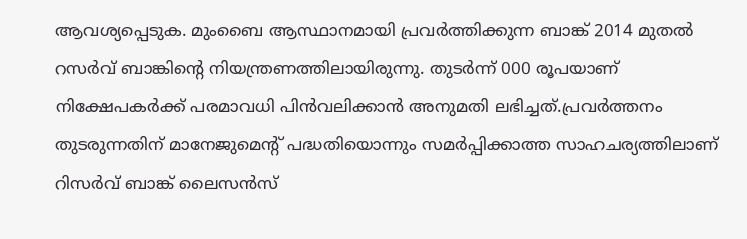ആവശ്യപ്പെടുക. മുംബൈ ആസ്ഥാനമായി പ്രവർത്തിക്കുന്ന ബാങ്ക് 2014 മുതൽ റസർവ് ബാങ്കിന്റെ നിയന്ത്രണത്തിലായിരുന്നു. തുടർന്ന് 000 രൂപയാണ് നിക്ഷേപകർക്ക് പരമാവധി പിൻവലിക്കാൻ അനുമതി ലഭിച്ചത്.പ്രവർത്തനം തുടരുന്നതിന് മാനേജുമെന്റ് പദ്ധതിയൊന്നും സമർപ്പിക്കാത്ത സാഹചര്യത്തിലാണ് റിസർവ് ബാങ്ക് ലൈസൻസ്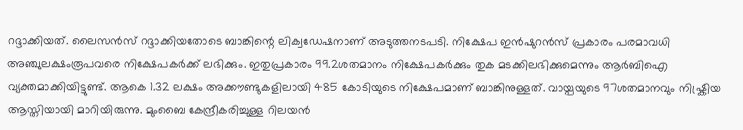റദ്ദാക്കിയത്. ലൈസൻസ് റദ്ദാക്കിയതോടെ ബാങ്കിന്റെ ലിക്വഡേഷനാണ് അടുത്തനടപടി. നിക്ഷേപ ഇൻഷുറൻസ് പ്രകാരം പരമാവധി അഞ്ചുലക്ഷംരൂപവരെ നിക്ഷേപകർക്ക് ലഭിക്കും. ഇതുപ്രകാരം 99.2ശതമാനം നിക്ഷേപകർക്കും തുക മടക്കിലഭിക്കുമെന്നും ആർബിഐ വ്യക്തമാക്കിയിട്ടുണ്ട്. ആകെ 1.32 ലക്ഷം അക്കൗണ്ടുകളിലായി 485 കോടിയുടെ നിക്ഷേപമാണ് ബാങ്കിനുള്ളത്. വായ്പയുടെ 97ശതമാനവും നിഷ്ക്രിയ ആസ്തിയായി മാറിയിരുന്നു. മുംബൈ കേന്ദ്രീകരിച്ചുള്ള റിലയൻ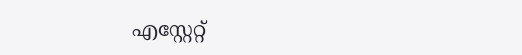എസ്റ്റേറ്റ്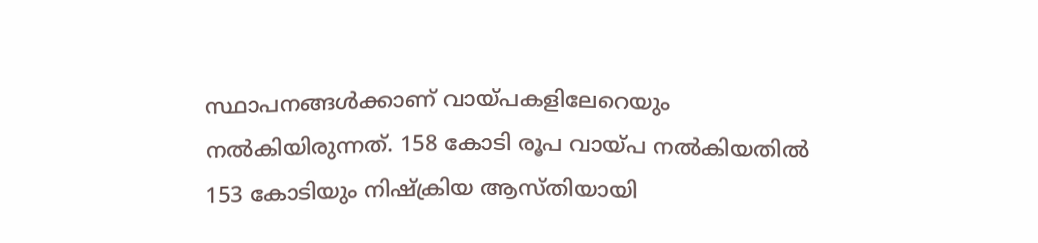സ്ഥാപനങ്ങൾക്കാണ് വായ്പകളിലേറെയും നൽകിയിരുന്നത്. 158 കോടി രൂപ വായ്പ നൽകിയതിൽ 153 കോടിയും നിഷ്ക്രിയ ആസ്തിയായി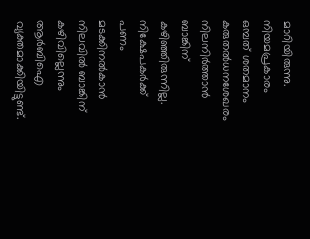മാറിയിരുന്നു. നിയമപ്രകാരം ഒമ്പത് ശതമാനം കരുതൽധനശേഖരം നിലനിർത്താൻ ബാങ്കിന് കഴിഞ്ഞിരുന്നില്ല. നിക്ഷേപകർക്ക് പണം മടക്കിനൽകാൻ നിലവിൽ ബാങ്കിന് കഴിവില്ലെന്നും ആർബിഐ വ്യക്തമാക്കിയിട്ടുണ്ട്.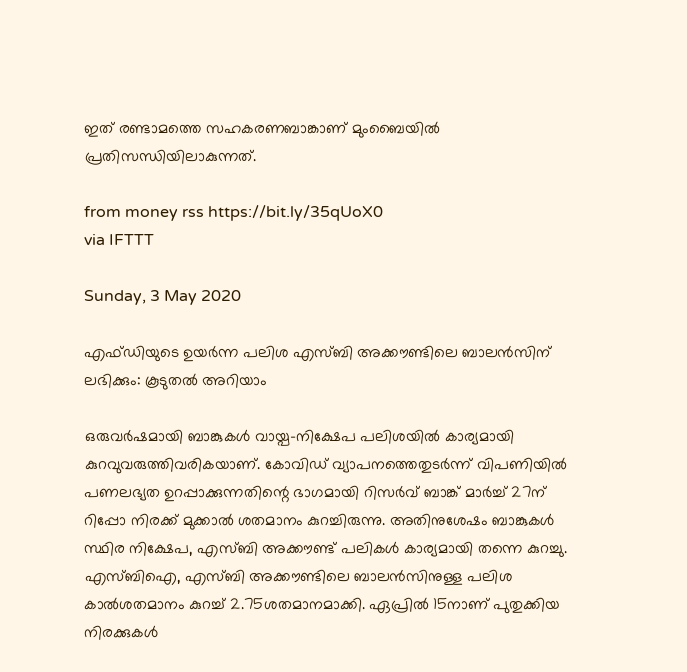ഇത് രണ്ടാമത്തെ സഹകരണബാങ്കാണ് മുംബൈയിൽ പ്രതിസന്ധിയിലാകുന്നത്.

from money rss https://bit.ly/35qUoX0
via IFTTT

Sunday, 3 May 2020

എഫ്ഡിയുടെ ഉയര്‍ന്ന പലിശ എസ്ബി അക്കൗണ്ടിലെ ബാലന്‍സിന് ലഭിക്കും: കൂടുതല്‍ അറിയാം

ഒരുവർഷമായി ബാങ്കുകൾ വായ്പ-നിക്ഷേപ പലിശയിൽ കാര്യമായി കുറവുവരുത്തിവരികയാണ്. കോവിഡ് വ്യാപനത്തെതുടർന്ന് വിപണിയിൽ പണലഭ്യത ഉറപ്പാക്കുന്നതിന്റെ ഭാഗമായി റിസർവ് ബാങ്ക് മാർച്ച് 27ന് റിപ്പോ നിരക്ക് മുക്കാൽ ശതമാനം കുറച്ചിരുന്നു. അതിനുശേഷം ബാങ്കുകൾ സ്ഥിര നിക്ഷേപ, എസ്ബി അക്കൗണ്ട് പലികൾ കാര്യമായി തന്നെ കുറച്ചു. എസ്ബിഐ, എസ്ബി അക്കൗണ്ടിലെ ബാലൻസിനുള്ള പലിശ കാൽശതമാനം കുറച്ച് 2.75ശതമാനമാക്കി. ഏപ്രിൽ 15നാണ് പുതുക്കിയ നിരക്കുകൾ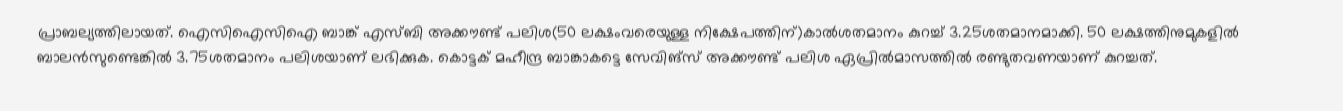പ്രാബല്യത്തിലായത്. ഐസിഐസിഐ ബാങ്ക് എസ്ബി അക്കൗണ്ട് പലിശ(50 ലക്ഷംവരെയുള്ള നിക്ഷേപത്തിന്)കാൽശതമാനം കുറച്ച് 3.25ശതമാനമാക്കി. 50 ലക്ഷത്തിനുമുകളിൽ ബാലൻസുണ്ടെങ്കിൽ 3.75ശതമാനം പലിശയാണ് ലഭിക്കുക. കൊട്ടക് മഹീന്ദ്ര ബാങ്കാകട്ടെ സേവിങ്സ് അക്കൗണ്ട് പലിശ ഏപ്രിൽമാസത്തിൽ രണ്ടുതവണയാണ് കുറച്ചത്.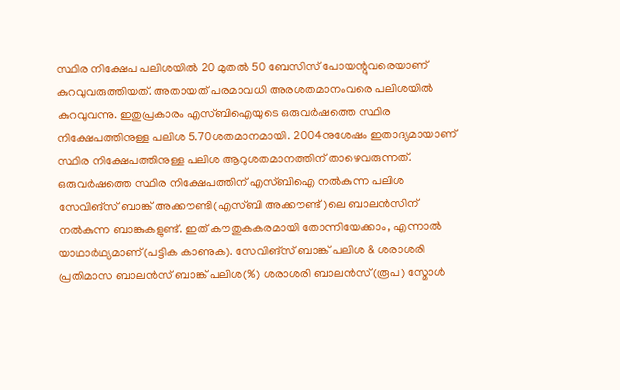സ്ഥിര നിക്ഷേപ പലിശയിൽ 20 മുതൽ 50 ബേസിസ് പോയന്റുവരെയാണ് കുറവുവരുത്തിയത്. അതായത് പരമാവധി അരശതമാനംവരെ പലിശയിൽ കുറവുവന്നു. ഇതുപ്രകാരം എസ്ബിഐയുടെ ഒരുവർഷത്തെ സ്ഥിര നിക്ഷേപത്തിനുള്ള പലിശ 5.70ശതമാനമായി. 2004നുശേഷം ഇതാദ്യമായാണ് സ്ഥിര നിക്ഷേപത്തിനുള്ള പലിശ ആറുശതമാനത്തിന് താഴെവരുന്നത്. ഒരുവർഷത്തെ സ്ഥിര നിക്ഷേപത്തിന് എസ്ബിഐ നൽകുന്ന പലിശ സേവിങ്സ് ബാങ്ക് അക്കൗണ്ടി(എസ്ബി അക്കൗണ്ട്)ലെ ബാലൻസിന് നൽകുന്ന ബാങ്കുകളുണ്ട്. ഇത് കൗതുകകരമായി തോന്നിയേക്കാം, എന്നാൽ യാഥാർഥ്യമാണ്(പട്ടിക കാണുക). സേവിങ്സ് ബാങ്ക് പലിശ & ശരാശരി പ്രതിമാസ ബാലൻസ് ബാങ്ക് പലിശ(%) ശരാശരി ബാലൻസ്(രൂപ) സ്മോൾ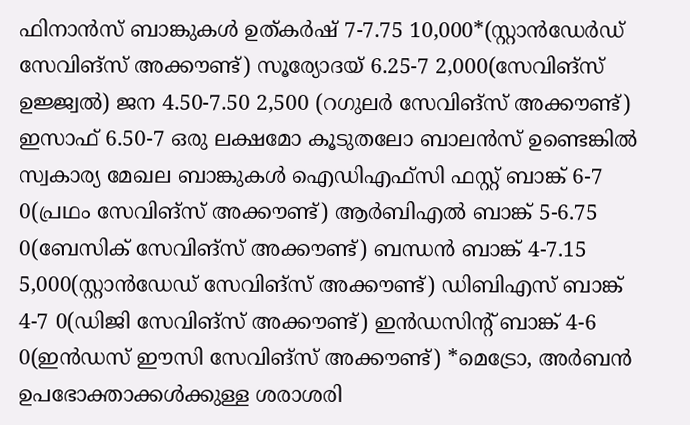ഫിനാൻസ് ബാങ്കുകൾ ഉത്കർഷ് 7-7.75 10,000*(സ്റ്റാൻഡേർഡ് സേവിങ്സ് അക്കൗണ്ട്) സൂര്യോദയ് 6.25-7 2,000(സേവിങ്സ് ഉജ്ജ്വൽ) ജന 4.50-7.50 2,500 (റഗുലർ സേവിങ്സ് അക്കൗണ്ട്) ഇസാഫ് 6.50-7 ഒരു ലക്ഷമോ കൂടുതലോ ബാലൻസ് ഉണ്ടെങ്കിൽ സ്വകാര്യ മേഖല ബാങ്കുകൾ ഐഡിഎഫ്സി ഫസ്റ്റ് ബാങ്ക് 6-7 0(പ്രഥം സേവിങ്സ് അക്കൗണ്ട്) ആർബിഎൽ ബാങ്ക് 5-6.75 0(ബേസിക് സേവിങ്സ് അക്കൗണ്ട്) ബന്ധൻ ബാങ്ക് 4-7.15 5,000(സ്റ്റാൻഡേഡ് സേവിങ്സ് അക്കൗണ്ട്) ഡിബിഎസ് ബാങ്ക് 4-7 0(ഡിജി സേവിങ്സ് അക്കൗണ്ട്) ഇൻഡസിന്റ് ബാങ്ക് 4-6 0(ഇൻഡസ് ഈസി സേവിങ്സ് അക്കൗണ്ട്) *മെട്രോ, അർബൻ ഉപഭോക്താക്കൾക്കുള്ള ശരാശരി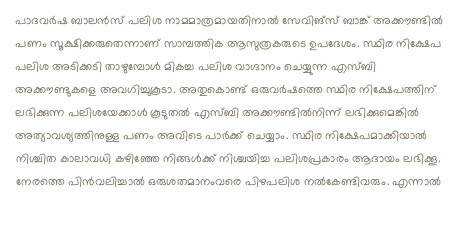പാദവർഷ ബാലൻസ് പലിശ നാമമാത്രമായതിനാൽ സേവിങ്സ് ബാങ്ക് അക്കൗണ്ടിൽ പണം സൂക്ഷിക്കരുതെന്നാണ് സാമ്പത്തിക ആസുത്രകരുടെ ഉപദേശം. സ്ഥിര നിക്ഷേപ പലിശ അടിക്കടി താഴുമ്പോൾ മികച്ച പലിശ വാഗ്ദാനം ചെയ്യുന്ന എസ്ബി അക്കൗണ്ടുകളെ അവഗിച്ചുകൂടാ. അതുകൊണ്ട് ഒരുവർഷത്തെ സ്ഥിര നിക്ഷേപത്തിന് ലഭിക്കുന്ന പലിശയേക്കാൾ കൂടുതൽ എസ്ബി അക്കൗണ്ടിൽനിന്ന് ലഭിക്കുമെങ്കിൽ അത്യാവശ്യത്തിനുള്ള പണം അവിടെ പാർക്ക് ചെയ്യാം. സ്ഥിര നിക്ഷേപമാക്കിയാൽ നിശ്ചിത കാലാവധി കഴിഞ്ഞേ നിങ്ങൾക്ക് നിശ്ചയിച്ച പലിശപ്രകാരം ആദായം ലഭിക്കൂ. നേരത്തെ പിൻവലിച്ചാൽ ഒരുശതമാനംവരെ പിഴപലിശ നൽകേണ്ടിവരും. എന്നാൽ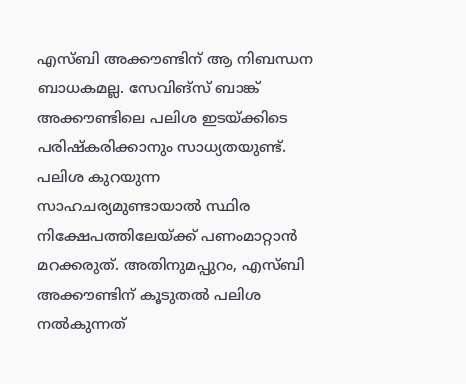എസ്ബി അക്കൗണ്ടിന് ആ നിബന്ധന ബാധകമല്ല. സേവിങ്സ് ബാങ്ക് അക്കൗണ്ടിലെ പലിശ ഇടയ്ക്കിടെ പരിഷ്കരിക്കാനും സാധ്യതയുണ്ട്. പലിശ കുറയുന്ന സാഹചര്യമുണ്ടായാൽ സ്ഥിര നിക്ഷേപത്തിലേയ്ക്ക് പണംമാറ്റാൻ മറക്കരുത്. അതിനുമപ്പുറം, എസ്ബി അക്കൗണ്ടിന് കൂടുതൽ പലിശ നൽകുന്നത്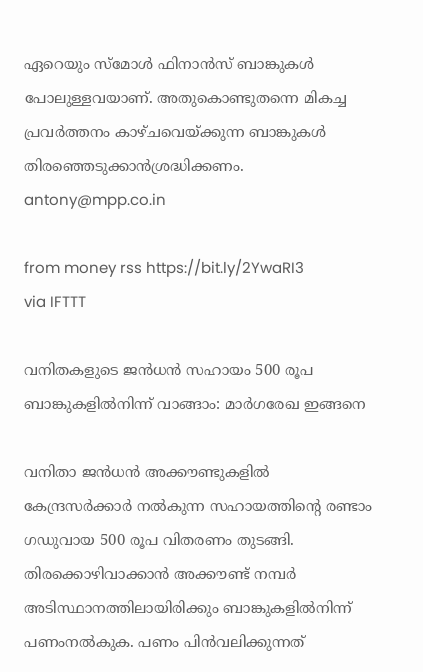ഏറെയും സ്മോൾ ഫിനാൻസ് ബാങ്കുകൾ പോലുള്ളവയാണ്. അതുകൊണ്ടുതന്നെ മികച്ച പ്രവർത്തനം കാഴ്ചവെയ്ക്കുന്ന ബാങ്കുകൾ തിരഞ്ഞെടുക്കാൻശ്രദ്ധിക്കണം. antony@mpp.co.in

from money rss https://bit.ly/2YwaRI3
via IFTTT

വനിതകളുടെ ജന്‍ധന്‍ സഹായം 500 രൂപ ബാങ്കുകളില്‍നിന്ന് വാങ്ങാം: മാര്‍ഗരേഖ ഇങ്ങനെ

വനിതാ ജൻധൻ അക്കൗണ്ടുകളിൽ കേന്ദ്രസർക്കാർ നൽകുന്ന സഹായത്തിന്റെ രണ്ടാം ഗഡുവായ 500 രൂപ വിതരണം തുടങ്ങി. തിരക്കൊഴിവാക്കാൻ അക്കൗണ്ട് നമ്പർ അടിസ്ഥാനത്തിലായിരിക്കും ബാങ്കുകളിൽനിന്ന് പണംനൽകുക. പണം പിൻവലിക്കുന്നത്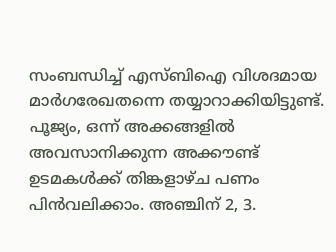സംബന്ധിച്ച് എസ്ബിഐ വിശദമായ മാർഗരേഖതന്നെ തയ്യാറാക്കിയിട്ടുണ്ട്. പൂജ്യം, ഒന്ന് അക്കങ്ങളിൽ അവസാനിക്കുന്ന അക്കൗണ്ട് ഉടമകൾക്ക് തിങ്കളാഴ്ച പണം പിൻവലിക്കാം. അഞ്ചിന് 2, 3.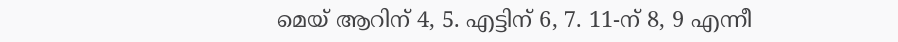മെയ് ആറിന് 4, 5. എട്ടിന് 6, 7. 11-ന് 8, 9 എന്നീ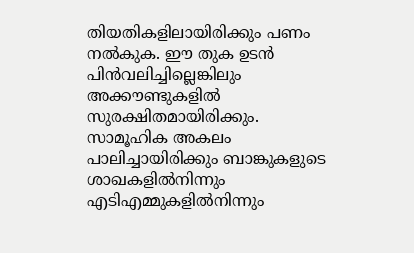തിയതികളിലായിരിക്കും പണം നൽകുക. ഈ തുക ഉടൻ പിൻവലിച്ചില്ലെങ്കിലും അക്കൗണ്ടുകളിൽ സുരക്ഷിതമായിരിക്കും. സാമൂഹിക അകലം പാലിച്ചായിരിക്കും ബാങ്കുകളുടെ ശാഖകളിൽനിന്നും എടിഎമ്മുകളിൽനിന്നും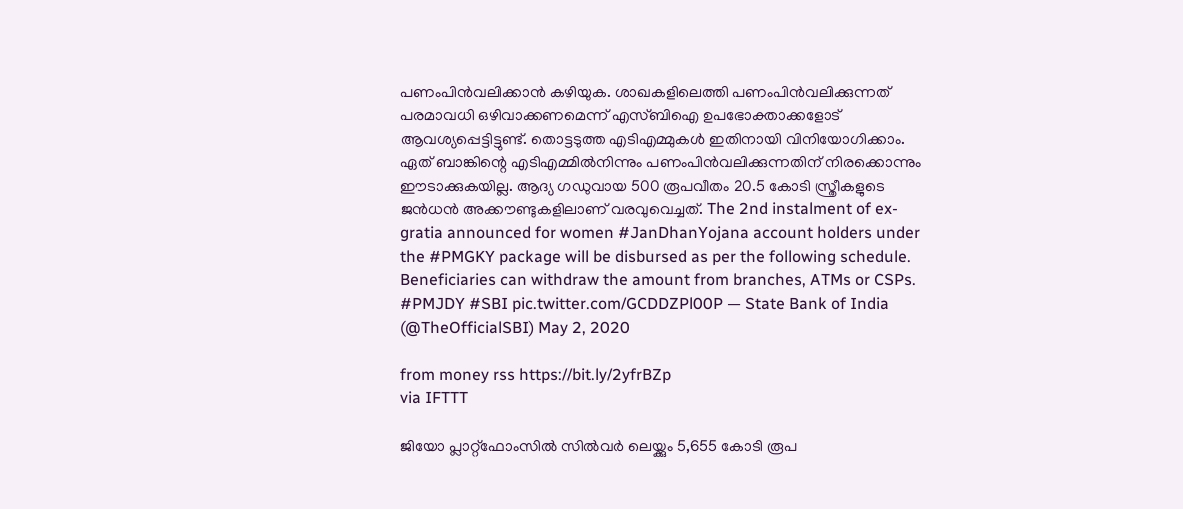പണംപിൻവലിക്കാൻ കഴിയുക. ശാഖകളിലെത്തി പണംപിൻവലിക്കുന്നത് പരമാവധി ഒഴിവാക്കണമെന്ന് എസ്ബിഐ ഉപഭോക്താക്കളോട് ആവശ്യപ്പെട്ടിട്ടുണ്ട്. തൊട്ടടുത്ത എടിഎമ്മുകൾ ഇതിനായി വിനിയോഗിക്കാം. ഏത് ബാങ്കിന്റെ എടിഎമ്മിൽനിന്നും പണംപിൻവലിക്കുന്നതിന് നിരക്കൊന്നും ഈടാക്കുകയില്ല. ആദ്യ ഗഡുവായ 500 രൂപവീതം 20.5 കോടി സ്ത്രീകളുടെ ജൻധൻ അക്കൗണ്ടുകളിലാണ് വരവുവെച്ചത്. The 2nd instalment of ex-gratia announced for women #JanDhanYojana account holders under the #PMGKY package will be disbursed as per the following schedule. Beneficiaries can withdraw the amount from branches, ATMs or CSPs. #PMJDY #SBI pic.twitter.com/GCDDZPl00P — State Bank of India (@TheOfficialSBI) May 2, 2020

from money rss https://bit.ly/2yfrBZp
via IFTTT

ജിയോ പ്ലാറ്റ്‌ഫോംസില്‍ സില്‍വര്‍ ലെയ്ക്കും 5,655 കോടി രൂപ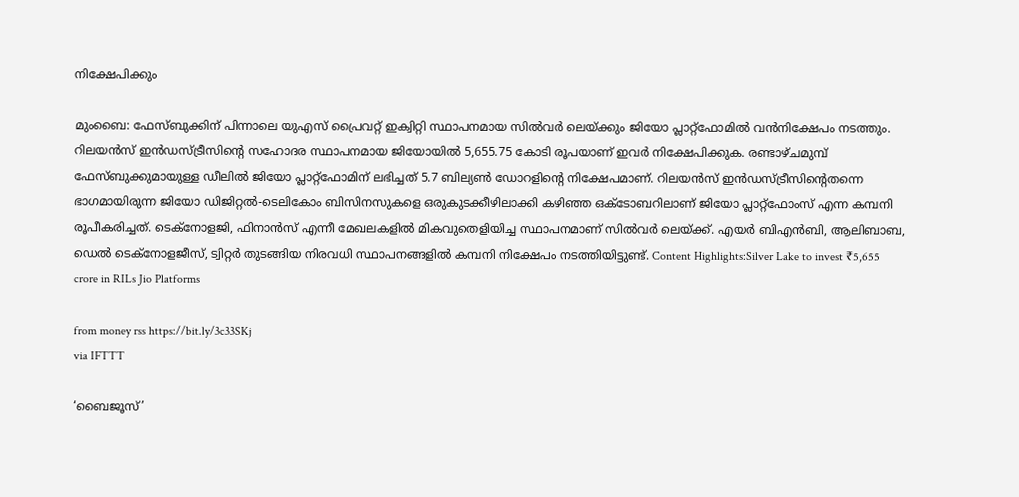നിക്ഷേപിക്കും

മുംബൈ: ഫേസ്ബുക്കിന് പിന്നാലെ യുഎസ് പ്രൈവറ്റ് ഇക്വിറ്റി സ്ഥാപനമായ സിൽവർ ലെയ്ക്കും ജിയോ പ്ലാറ്റ്ഫോമിൽ വൻനിക്ഷേപം നടത്തും. റിലയൻസ് ഇൻഡസ്ട്രീസിന്റെ സഹോദര സ്ഥാപനമായ ജിയോയിൽ 5,655.75 കോടി രൂപയാണ് ഇവർ നിക്ഷേപിക്കുക. രണ്ടാഴ്ചമുമ്പ് ഫേസ്ബുക്കുമായുള്ള ഡീലിൽ ജിയോ പ്ലാറ്റ്ഫോമിന് ലഭിച്ചത് 5.7 ബില്യൺ ഡോറളിന്റെ നിക്ഷേപമാണ്. റിലയൻസ് ഇൻഡസ്ട്രീസിന്റെതന്നെ ഭാഗമായിരുന്ന ജിയോ ഡിജിറ്റൽ-ടെലികോം ബിസിനസുകളെ ഒരുകുടക്കീഴിലാക്കി കഴിഞ്ഞ ഒക്ടോബറിലാണ് ജിയോ പ്ലാറ്റ്ഫോംസ് എന്ന കമ്പനി രൂപീകരിച്ചത്. ടെക്നോളജി, ഫിനാൻസ് എന്നീ മേഖലകളിൽ മികവുതെളിയിച്ച സ്ഥാപനമാണ് സിൽവർ ലെയ്ക്ക്. എയർ ബിഎൻബി, ആലിബാബ, ഡെൽ ടെക്നോളജീസ്, ട്വിറ്റർ തുടങ്ങിയ നിരവധി സ്ഥാപനങ്ങളിൽ കമ്പനി നിക്ഷേപം നടത്തിയിട്ടുണ്ട്. Content Highlights:Silver Lake to invest ₹5,655 crore in RILs Jio Platforms

from money rss https://bit.ly/3c33SKj
via IFTTT

‘ബൈജൂസ്’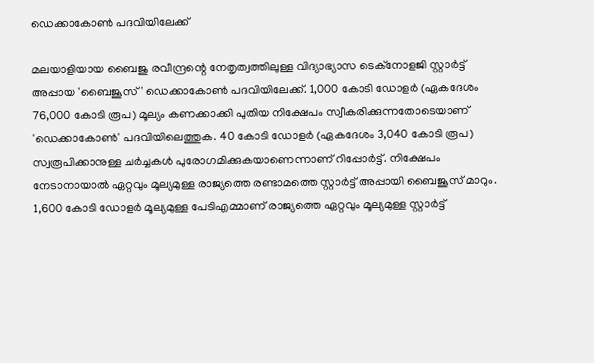ഡെക്കാകോൺ പദവിയിലേക്ക്

മലയാളിയായ ബൈജു രവീന്ദ്രന്റെ നേതൃത്വത്തിലുള്ള വിദ്യാഭ്യാസ ടെക്നോളജി സ്റ്റാർട്ട് അപ്പായ 'ബൈജൂസ്' ഡെക്കാകോൺ പദവിയിലേക്ക്. 1,000 കോടി ഡോളർ (ഏകദേശം 76,000 കോടി രൂപ) മൂല്യം കണക്കാക്കി പുതിയ നിക്ഷേപം സ്വീകരിക്കുന്നതോടെയാണ് 'ഡെക്കാകോൺ' പദവിയിലെത്തുക. 40 കോടി ഡോളർ (ഏകദേശം 3,040 കോടി രൂപ) സ്വരൂപിക്കാനുള്ള ചർച്ചകൾ പുരോഗമിക്കുകയാണെന്നാണ് റിപ്പോർട്ട്. നിക്ഷേപം നേടാനായാൽ ഏറ്റവും മൂല്യമുള്ള രാജ്യത്തെ രണ്ടാമത്തെ സ്റ്റാർട്ട് അപ്പായി ബൈജൂസ് മാറും. 1,600 കോടി ഡോളർ മൂല്യമുള്ള പേടിഎമ്മാണ് രാജ്യത്തെ ഏറ്റവും മൂല്യമുള്ള സ്റ്റാർട്ട്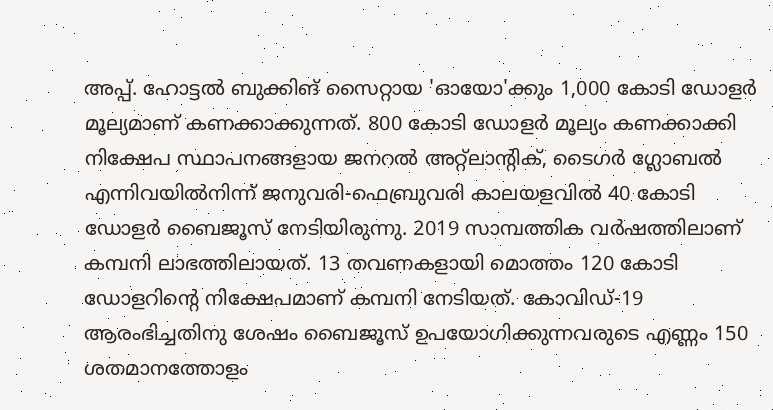അപ്പ്. ഹോട്ടൽ ബുക്കിങ് സൈറ്റായ 'ഓയോ'ക്കും 1,000 കോടി ഡോളർ മൂല്യമാണ് കണക്കാക്കുന്നത്. 800 കോടി ഡോളർ മൂല്യം കണക്കാക്കി നിക്ഷേപ സ്ഥാപനങ്ങളായ ജനറൽ അറ്റ്ലാന്റിക്, ടൈഗർ ഗ്ലോബൽ എന്നിവയിൽനിന്ന് ജനുവരി-ഫെബ്രുവരി കാലയളവിൽ 40 കോടി ഡോളർ ബൈജൂസ് നേടിയിരുന്നു. 2019 സാമ്പത്തിക വർഷത്തിലാണ് കമ്പനി ലാഭത്തിലായത്. 13 തവണകളായി മൊത്തം 120 കോടി ഡോളറിന്റെ നിക്ഷേപമാണ് കമ്പനി നേടിയത്. കോവിഡ്-19 ആരംഭിച്ചതിനു ശേഷം ബൈജൂസ് ഉപയോഗിക്കുന്നവരുടെ എണ്ണം 150 ശതമാനത്തോളം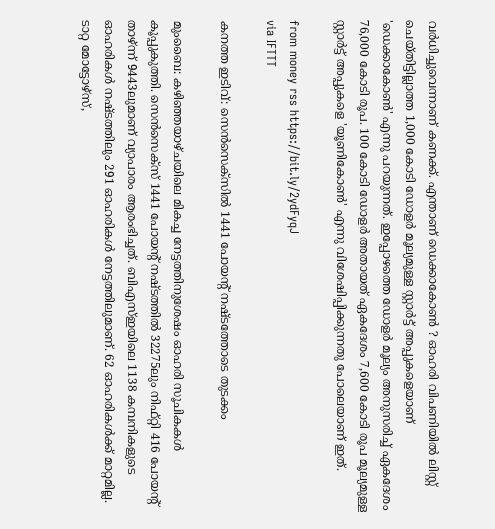വർധിച്ചുവെന്നാണ് കണക്ക്. എന്താണ് ഡെക്കാകോൺ ? ഓഹരി വിപണിയിൽ ലിസ്റ്റ് ചെയ്തിട്ടില്ലാത്ത 1,000 കോടി ഡോളർ മൂല്യമുള്ള സ്റ്റാർട്ട് അപ്പുകളെയാണ് 'ഡെക്കാകോൺ' എന്നു പറയുന്നത്. ഇപ്പോഴത്തെ ഡോളർ മൂല്യം അനുസരിച്ച് ഏകദേശം 76,000 കോടി രൂപ. 100 കോടി ഡോളർ അതായത് ഏകദേശം 7,600 കോടി രൂപ മൂല്യമുള്ള സ്റ്റാർട്ട് അപ്പുകളെ 'യൂണികോൺ' എന്നു വിശേഷിപ്പിക്കുന്നതു പോലെയാണ് ഇത്.

from money rss https://bit.ly/2ydFyqJ
via IFTTT

കനത്ത ഇടിവ്‌: സെന്‍സെക്‌സില്‍ 1441 പോയന്റ് നഷ്ടത്തോടെ തുടക്കം

മുംബൈ: കഴിഞ്ഞയാഴ്ചയിലെ മികച്ച നേട്ടത്തിനുശേഷം ഓഹരി സൂചികകൾ കൂപ്പുകുത്തി. സെൻസെക്സ് 1441 പോയന്റ് നഷ്ടത്തിൽ 32275ലും നിഫ്റ്റി 416 പോയന്റ് താഴ്ന്ന് 9443ലുമാണ് വ്യാപാരം ആരംഭിച്ചത്. ബിഎസ്ഇയിലെ 1138 കമ്പനികളുടെ ഓഹരികൾ നഷ്ടത്തിലും 291 ഓഹരികൾ നേട്ടത്തിലുമാണ്. 62 ഓഹരികൾക്ക് മാറ്റമില്ല. ടാറ്റ മോട്ടോഴ്സ്,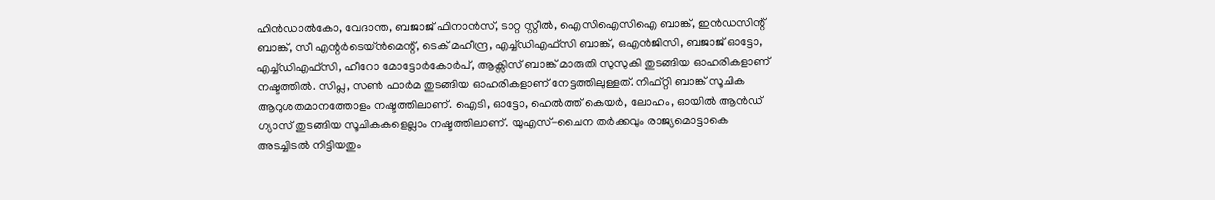ഹിൻഡാൽകോ, വേദാന്ത, ബജാജ് ഫിനാൻസ്, ടാറ്റ സ്റ്റീൽ, ഐസിഐസിഐ ബാങ്ക്, ഇൻഡസിന്റ് ബാങ്ക്, സീ എന്റർടെയ്ൻമെന്റ്, ടെക് മഹീന്ദ്ര, എച്ച്ഡിഎഫ്സി ബാങ്ക്, ഒഎൻജിസി, ബജാജ് ഓട്ടോ, എച്ച്ഡിഎഫ്സി, ഹീറോ മോട്ടോർകോർപ്, ആക്സിസ് ബാങ്ക് മാരുതി സുസുകി തുടങ്ങിയ ഓഹരികളാണ് നഷ്ടത്തിൽ. സിപ്ല, സൺ ഫാർമ തുടങ്ങിയ ഓഹരികളാണ് നേട്ടത്തിലുള്ളത്. നിഫ്റ്റി ബാങ്ക് സൂചിക ആറുശതമാനത്തോളം നഷ്ടത്തിലാണ്. ഐടി, ഓട്ടോ, ഹെൽത്ത് കെയർ, ലോഹം, ഓയിൽ ആൻഡ് ഗ്യാസ് തുടങ്ങിയ സൂചികകളെല്ലാം നഷ്ടത്തിലാണ്. യുഎസ്-ചൈന തർക്കവും രാജ്യമൊട്ടാകെ അടച്ചിടൽ നിട്ടിയതും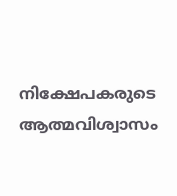നിക്ഷേപകരുടെ ആത്മവിശ്വാസം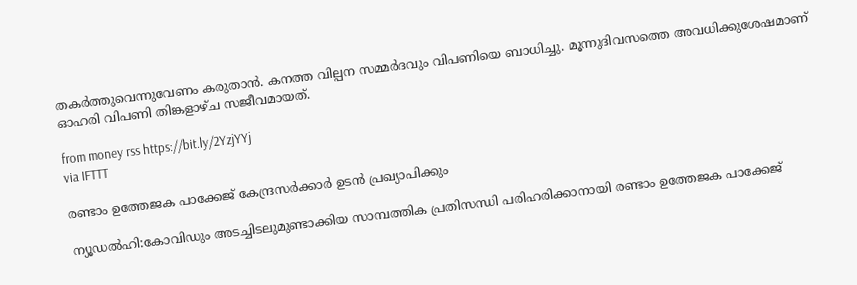തകർത്തുവെന്നുവേണം കരുതാൻ. കനത്ത വില്പന സമ്മർദവും വിപണിയെ ബാധിച്ചു. മൂന്നുദിവസത്തെ അവധിക്കുശേഷമാണ് ഓഹരി വിപണി തിങ്കളാഴ്ച സജീവമായത്.

from money rss https://bit.ly/2YzjYYj
via IFTTT

രണ്ടാം ഉത്തേജക പാക്കേജ് കേന്ദ്രസർക്കാർ ഉടൻ പ്രഖ്യാപിക്കും

ന്യൂഡൽഹി:കോവിഡും അടച്ചിടലുമുണ്ടാക്കിയ സാമ്പത്തിക പ്രതിസന്ധി പരിഹരിക്കാനായി രണ്ടാം ഉത്തേജക പാക്കേജ്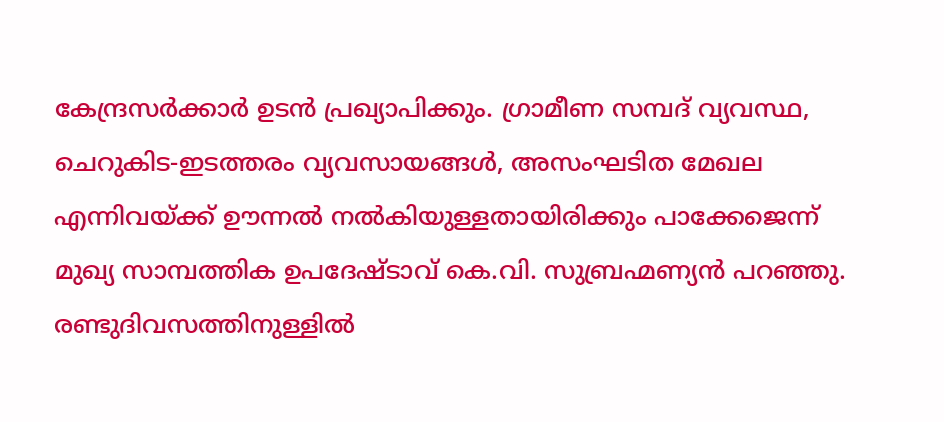കേന്ദ്രസർക്കാർ ഉടൻ പ്രഖ്യാപിക്കും. ഗ്രാമീണ സമ്പദ് വ്യവസ്ഥ, ചെറുകിട-ഇടത്തരം വ്യവസായങ്ങൾ, അസംഘടിത മേഖല എന്നിവയ്ക്ക് ഊന്നൽ നൽകിയുള്ളതായിരിക്കും പാക്കേജെന്ന് മുഖ്യ സാമ്പത്തിക ഉപദേഷ്ടാവ് കെ.വി. സുബ്രഹ്മണ്യൻ പറഞ്ഞു. രണ്ടുദിവസത്തിനുള്ളിൽ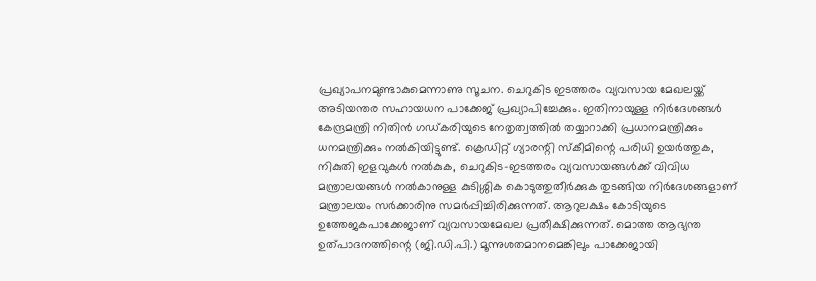പ്രഖ്യാപനമുണ്ടാകുമെന്നാണു സൂചന. ചെറുകിട ഇടത്തരം വ്യവസായ മേഖലയ്ക്ക് അടിയന്തര സഹായധന പാക്കേജ് പ്രഖ്യാപിച്ചേക്കും. ഇതിനായുള്ള നിർദേശങ്ങൾ കേന്ദ്രമന്ത്രി നിതിൻ ഗഡ്കരിയുടെ നേതൃത്വത്തിൽ തയ്യാറാക്കി പ്രധാനമന്ത്രിക്കും ധനമന്ത്രിക്കും നൽകിയിട്ടുണ്ട്. ക്രെഡിറ്റ് ഗ്യാരന്റി സ്കീമിന്റെ പരിധി ഉയർത്തുക, നികുതി ഇളവുകൾ നൽകുക, ചെറുകിട-ഇടത്തരം വ്യവസായങ്ങൾക്ക് വിവിധ മന്ത്രാലയങ്ങൾ നൽകാനുള്ള കുടിശ്ശിക കൊടുത്തുതീർക്കുക തുടങ്ങിയ നിർദേശങ്ങളാണ് മന്ത്രാലയം സർക്കാരിനു സമർപ്പിച്ചിരിക്കുന്നത്. ആറുലക്ഷം കോടിയുടെ ഉത്തേജകപാക്കേജാണ് വ്യവസായമേഖല പ്രതീക്ഷിക്കുന്നത്. മൊത്ത ആഭ്യന്ത ഉത്പാദനത്തിന്റെ (ജി.ഡി.പി.) മൂന്നുശതമാനമെങ്കിലും പാക്കേജായി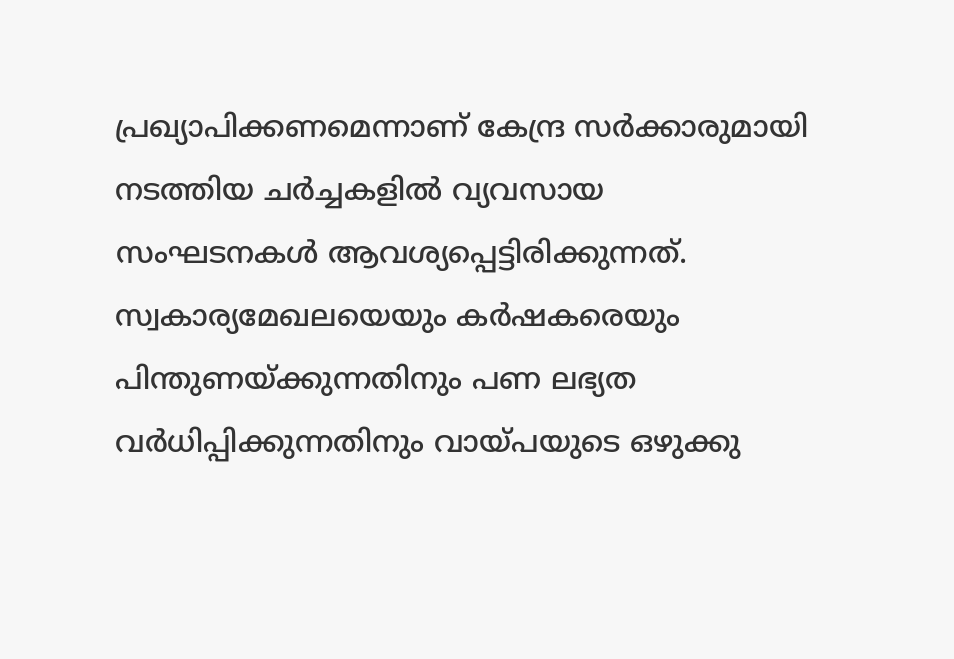പ്രഖ്യാപിക്കണമെന്നാണ് കേന്ദ്ര സർക്കാരുമായി നടത്തിയ ചർച്ചകളിൽ വ്യവസായ സംഘടനകൾ ആവശ്യപ്പെട്ടിരിക്കുന്നത്. സ്വകാര്യമേഖലയെയും കർഷകരെയും പിന്തുണയ്ക്കുന്നതിനും പണ ലഭ്യത വർധിപ്പിക്കുന്നതിനും വായ്പയുടെ ഒഴുക്കു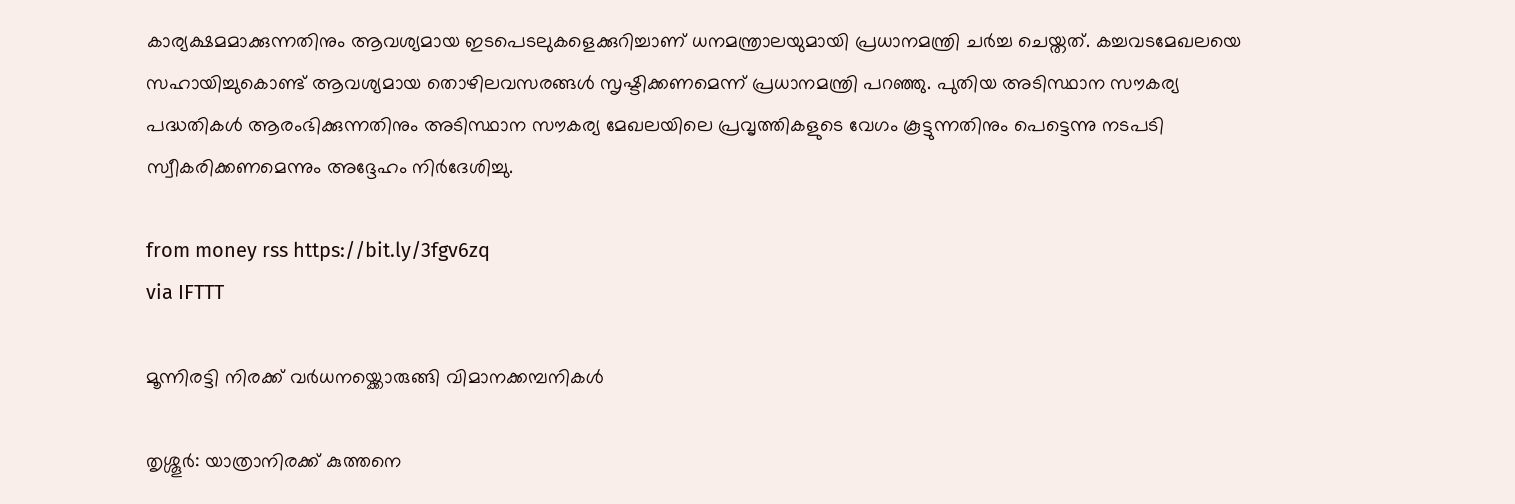കാര്യക്ഷമമാക്കുന്നതിനും ആവശ്യമായ ഇടപെടലുകളെക്കുറിച്ചാണ് ധനമന്ത്രാലയുമായി പ്രധാനമന്ത്രി ചർച്ച ചെയ്തത്. കച്ചവടമേഖലയെ സഹായിച്ചുകൊണ്ട് ആവശ്യമായ തൊഴിലവസരങ്ങൾ സൃഷ്ടിക്കണമെന്ന് പ്രധാനമന്ത്രി പറഞ്ഞു. പുതിയ അടിസ്ഥാന സൗകര്യ പദ്ധതികൾ ആരംഭിക്കുന്നതിനും അടിസ്ഥാന സൗകര്യ മേഖലയിലെ പ്രവൃത്തികളുടെ വേഗം കൂട്ടുന്നതിനും പെട്ടെന്നു നടപടി സ്വീകരിക്കണമെന്നും അദ്ദേഹം നിർദേശിച്ചു.

from money rss https://bit.ly/3fgv6zq
via IFTTT

മൂന്നിരട്ടി നിരക്ക് വർധനയ്ക്കൊരുങ്ങി വിമാനക്കമ്പനികൾ

തൃശ്ശൂർ: യാത്രാനിരക്ക് കുത്തനെ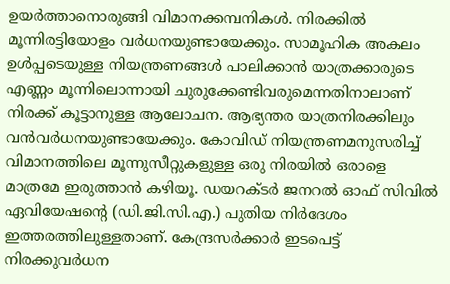ഉയർത്താനൊരുങ്ങി വിമാനക്കമ്പനികൾ. നിരക്കിൽ മൂന്നിരട്ടിയോളം വർധനയുണ്ടായേക്കും. സാമൂഹിക അകലം ഉൾപ്പടെയുള്ള നിയന്ത്രണങ്ങൾ പാലിക്കാൻ യാത്രക്കാരുടെ എണ്ണം മൂന്നിലൊന്നായി ചുരുക്കേണ്ടിവരുമെന്നതിനാലാണ് നിരക്ക് കൂട്ടാനുള്ള ആലോചന. ആഭ്യന്തര യാത്രനിരക്കിലും വൻവർധനയുണ്ടായേക്കും. കോവിഡ് നിയന്ത്രണമനുസരിച്ച് വിമാനത്തിലെ മൂന്നുസീറ്റുകളുള്ള ഒരു നിരയിൽ ഒരാളെ മാത്രമേ ഇരുത്താൻ കഴിയൂ. ഡയറക്ടർ ജനറൽ ഓഫ് സിവിൽ ഏവിയേഷന്റെ (ഡി.ജി.സി.എ.) പുതിയ നിർദേശം ഇത്തരത്തിലുള്ളതാണ്. കേന്ദ്രസർക്കാർ ഇടപെട്ട് നിരക്കുവർധന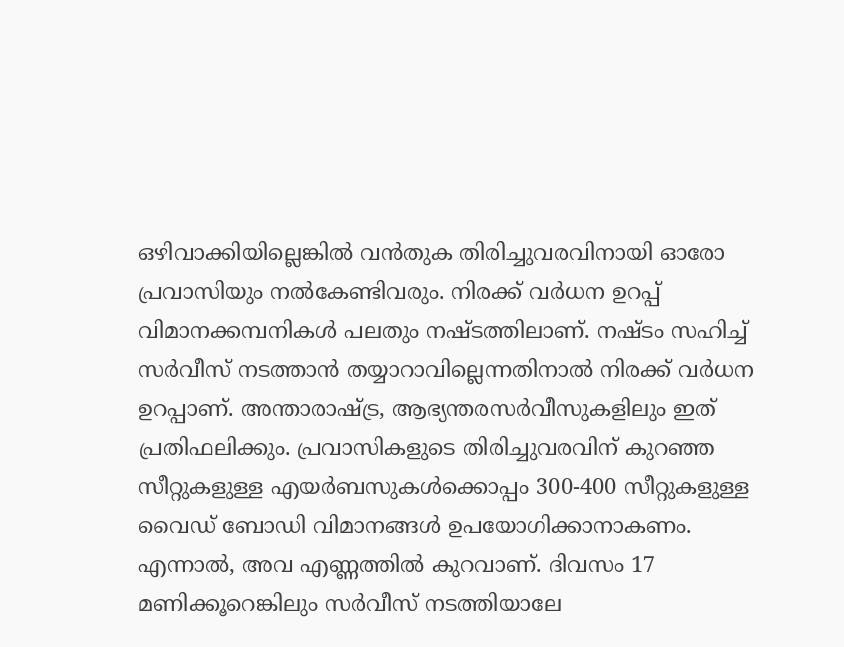ഒഴിവാക്കിയില്ലെങ്കിൽ വൻതുക തിരിച്ചുവരവിനായി ഓരോ പ്രവാസിയും നൽകേണ്ടിവരും. നിരക്ക് വർധന ഉറപ്പ് വിമാനക്കമ്പനികൾ പലതും നഷ്ടത്തിലാണ്. നഷ്ടം സഹിച്ച് സർവീസ് നടത്താൻ തയ്യാറാവില്ലെന്നതിനാൽ നിരക്ക് വർധന ഉറപ്പാണ്. അന്താരാഷ്ട്ര, ആഭ്യന്തരസർവീസുകളിലും ഇത് പ്രതിഫലിക്കും. പ്രവാസികളുടെ തിരിച്ചുവരവിന് കുറഞ്ഞ സീറ്റുകളുള്ള എയർബസുകൾക്കൊപ്പം 300-400 സീറ്റുകളുള്ള വൈഡ് ബോഡി വിമാനങ്ങൾ ഉപയോഗിക്കാനാകണം. എന്നാൽ, അവ എണ്ണത്തിൽ കുറവാണ്. ദിവസം 17 മണിക്കൂറെങ്കിലും സർവീസ് നടത്തിയാലേ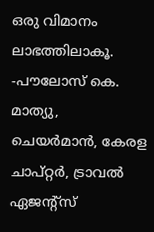ഒരു വിമാനം ലാഭത്തിലാകൂ. -പൗലോസ് കെ. മാത്യു, ചെയർമാൻ, കേരള ചാപ്റ്റർ, ട്രാവൽ ഏജന്റ്സ്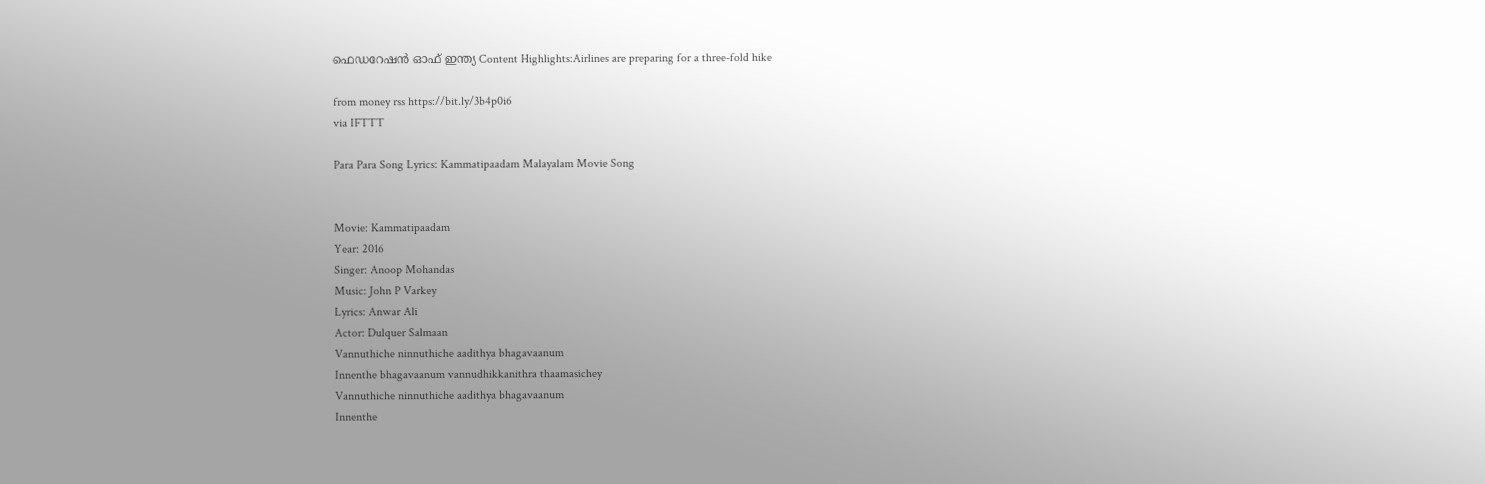ഫെഡറേഷൻ ഓഫ് ഇന്ത്യ Content Highlights:Airlines are preparing for a three-fold hike

from money rss https://bit.ly/3b4p0i6
via IFTTT

Para Para Song Lyrics: Kammatipaadam Malayalam Movie Song


Movie: Kammatipaadam
Year: 2016
Singer: Anoop Mohandas
Music: John P Varkey
Lyrics: Anwar Ali
Actor: Dulquer Salmaan
Vannuthiche ninnuthiche aadithya bhagavaanum
Innenthe bhagavaanum vannudhikkanithra thaamasichey
Vannuthiche ninnuthiche aadithya bhagavaanum
Innenthe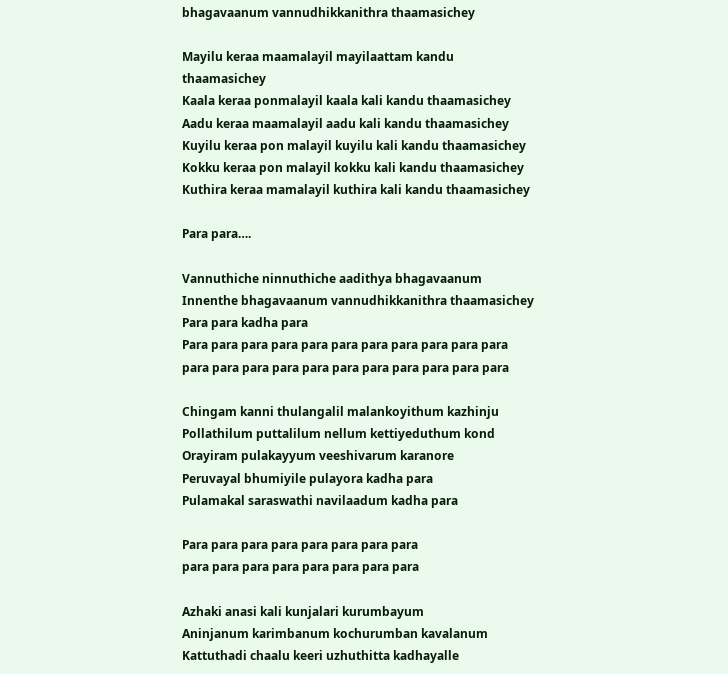bhagavaanum vannudhikkanithra thaamasichey

Mayilu keraa maamalayil mayilaattam kandu thaamasichey
Kaala keraa ponmalayil kaala kali kandu thaamasichey
Aadu keraa maamalayil aadu kali kandu thaamasichey
Kuyilu keraa pon malayil kuyilu kali kandu thaamasichey
Kokku keraa pon malayil kokku kali kandu thaamasichey
Kuthira keraa mamalayil kuthira kali kandu thaamasichey

Para para….

Vannuthiche ninnuthiche aadithya bhagavaanum
Innenthe bhagavaanum vannudhikkanithra thaamasichey
Para para kadha para
Para para para para para para para para para para para
para para para para para para para para para para para

Chingam kanni thulangalil malankoyithum kazhinju
Pollathilum puttalilum nellum kettiyeduthum kond
Orayiram pulakayyum veeshivarum karanore
Peruvayal bhumiyile pulayora kadha para
Pulamakal saraswathi navilaadum kadha para

Para para para para para para para para
para para para para para para para para

Azhaki anasi kali kunjalari kurumbayum
Aninjanum karimbanum kochurumban kavalanum
Kattuthadi chaalu keeri uzhuthitta kadhayalle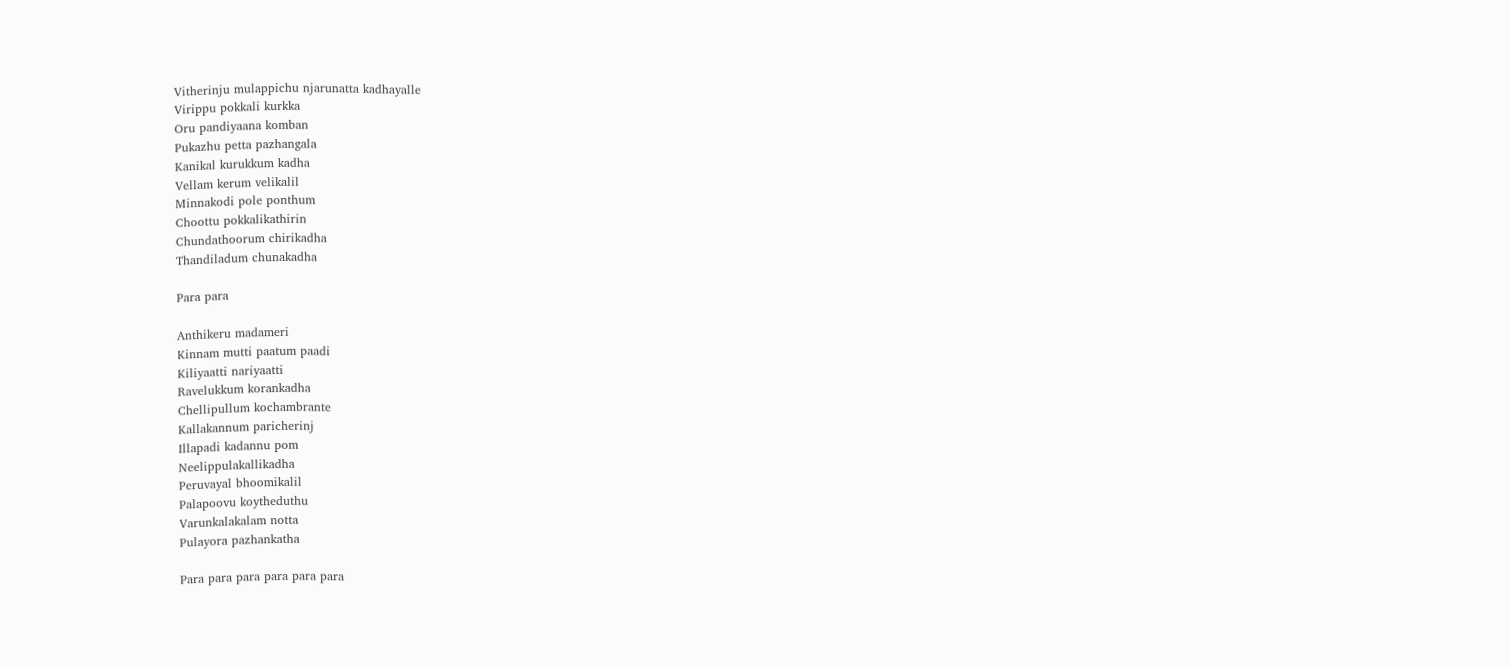Vitherinju mulappichu njarunatta kadhayalle
Virippu pokkali kurkka
Oru pandiyaana komban
Pukazhu petta pazhangala
Kanikal kurukkum kadha
Vellam kerum velikalil
Minnakodi pole ponthum
Choottu pokkalikathirin
Chundathoorum chirikadha
Thandiladum chunakadha

Para para

Anthikeru madameri
Kinnam mutti paatum paadi
Kiliyaatti nariyaatti
Ravelukkum korankadha
Chellipullum kochambrante
Kallakannum paricherinj
Illapadi kadannu pom
Neelippulakallikadha
Peruvayal bhoomikalil
Palapoovu koytheduthu
Varunkalakalam notta
Pulayora pazhankatha

Para para para para para para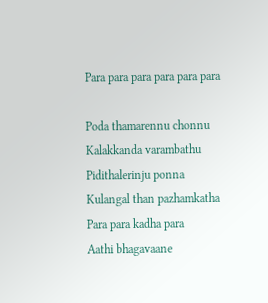Para para para para para para

Poda thamarennu chonnu
Kalakkanda varambathu
Pidithalerinju ponna
Kulangal than pazhamkatha
Para para kadha para
Aathi bhagavaane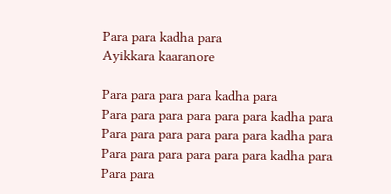Para para kadha para
Ayikkara kaaranore

Para para para para kadha para
Para para para para para para kadha para
Para para para para para para kadha para
Para para para para para para kadha para
Para para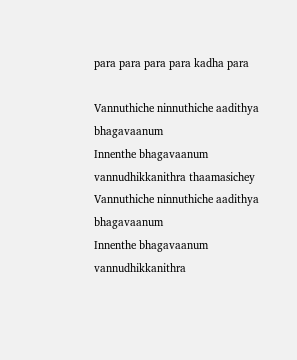para para para para kadha para

Vannuthiche ninnuthiche aadithya bhagavaanum
Innenthe bhagavaanum vannudhikkanithra thaamasichey
Vannuthiche ninnuthiche aadithya bhagavaanum
Innenthe bhagavaanum vannudhikkanithra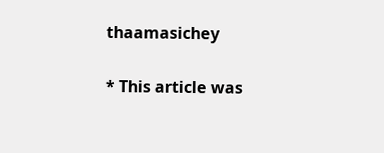thaamasichey


* This article was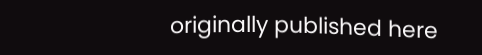originally published here